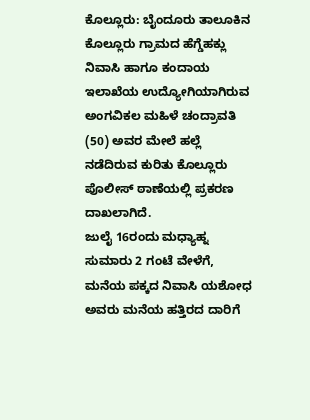ಕೊಲ್ಲೂರು: ಬೈಂದೂರು ತಾಲೂಕಿನ ಕೊಲ್ಲೂರು ಗ್ರಾಮದ ಹೆಗ್ಡೆಹಕ್ಲು ನಿವಾಸಿ ಹಾಗೂ ಕಂದಾಯ ಇಲಾಖೆಯ ಉದ್ಯೋಗಿಯಾಗಿರುವ ಅಂಗವಿಕಲ ಮಹಿಳೆ ಚಂದ್ರಾವತಿ (50) ಅವರ ಮೇಲೆ ಹಲ್ಲೆ ನಡೆದಿರುವ ಕುರಿತು ಕೊಲ್ಲೂರು ಪೊಲೀಸ್ ಠಾಣೆಯಲ್ಲಿ ಪ್ರಕರಣ ದಾಖಲಾಗಿದೆ.
ಜುಲೈ 16ರಂದು ಮಧ್ಯಾಹ್ನ ಸುಮಾರು 2 ಗಂಟೆ ವೇಳೆಗೆ, ಮನೆಯ ಪಕ್ಕದ ನಿವಾಸಿ ಯಶೋಧ ಅವರು ಮನೆಯ ಹತ್ತಿರದ ದಾರಿಗೆ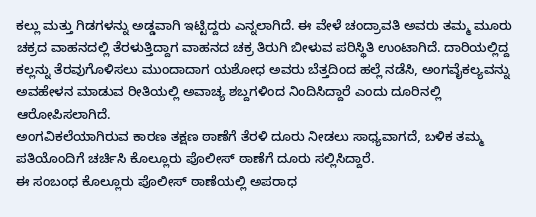ಕಲ್ಲು ಮತ್ತು ಗಿಡಗಳನ್ನು ಅಡ್ಡವಾಗಿ ಇಟ್ಟಿದ್ದರು ಎನ್ನಲಾಗಿದೆ. ಈ ವೇಳೆ ಚಂದ್ರಾವತಿ ಅವರು ತಮ್ಮ ಮೂರು ಚಕ್ರದ ವಾಹನದಲ್ಲಿ ತೆರಳುತ್ತಿದ್ದಾಗ ವಾಹನದ ಚಕ್ರ ತಿರುಗಿ ಬೀಳುವ ಪರಿಸ್ಥಿತಿ ಉಂಟಾಗಿದೆ. ದಾರಿಯಲ್ಲಿದ್ದ ಕಲ್ಲನ್ನು ತೆರವುಗೊಳಿಸಲು ಮುಂದಾದಾಗ ಯಶೋಧ ಅವರು ಬೆತ್ತದಿಂದ ಹಲ್ಲೆ ನಡೆಸಿ, ಅಂಗವೈಕಲ್ಯವನ್ನು ಅವಹೇಳನ ಮಾಡುವ ರೀತಿಯಲ್ಲಿ ಅವಾಚ್ಯ ಶಬ್ದಗಳಿಂದ ನಿಂದಿಸಿದ್ದಾರೆ ಎಂದು ದೂರಿನಲ್ಲಿ ಆರೋಪಿಸಲಾಗಿದೆ.
ಅಂಗವಿಕಲೆಯಾಗಿರುವ ಕಾರಣ ತಕ್ಷಣ ಠಾಣೆಗೆ ತೆರಳಿ ದೂರು ನೀಡಲು ಸಾಧ್ಯವಾಗದೆ, ಬಳಿಕ ತಮ್ಮ ಪತಿಯೊಂದಿಗೆ ಚರ್ಚಿಸಿ ಕೊಲ್ಲೂರು ಪೊಲೀಸ್ ಠಾಣೆಗೆ ದೂರು ಸಲ್ಲಿಸಿದ್ದಾರೆ.
ಈ ಸಂಬಂಧ ಕೊಲ್ಲೂರು ಪೊಲೀಸ್ ಠಾಣೆಯಲ್ಲಿ ಅಪರಾಧ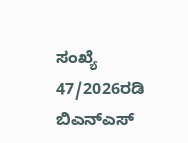ಸಂಖ್ಯೆ 47/2026ರಡಿ ಬಿಎನ್ಎಸ್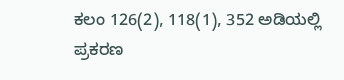ಕಲಂ 126(2), 118(1), 352 ಅಡಿಯಲ್ಲಿ ಪ್ರಕರಣ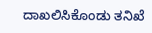ದಾಖಲಿಸಿಕೊಂಡು ತನಿಖೆ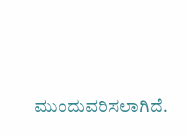ಮುಂದುವರಿಸಲಾಗಿದೆ.